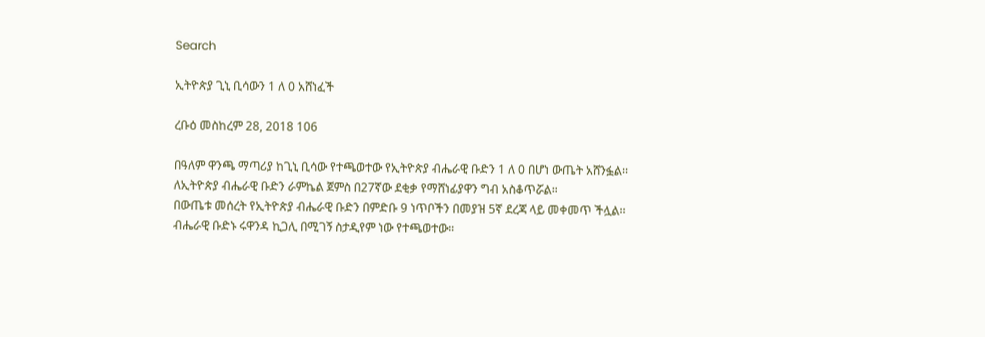Search

ኢትዮጵያ ጊኒ ቢሳውን 1 ለ 0 አሸነፈች

ረቡዕ መስከረም 28, 2018 106

በዓለም ዋንጫ ማጣሪያ ከጊኒ ቢሳው የተጫወተው የኢትዮጵያ ብሔራዊ ቡድን 1 ለ 0 በሆነ ውጤት አሸንፏል፡፡
ለኢትዮጵያ ብሔራዊ ቡድን ራምኬል ጀምስ በ27ኛው ደቂቃ የማሸነፊያዋን ግብ አስቆጥሯል።
በውጤቱ መሰረት የኢትዮጵያ ብሔራዊ ቡድን በምድቡ 9 ነጥቦችን በመያዝ 5ኛ ደረጃ ላይ መቀመጥ ችሏል፡፡
ብሔራዊ ቡድኑ ሩዋንዳ ኪጋሊ በሚገኝ ስታዲየም ነው የተጫወተው።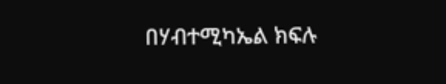በሃብተሚካኤል ክፍሉ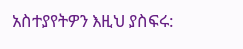አስተያየትዎን እዚህ ያስፍሩ: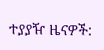ተያያዥ ዜናዎች: